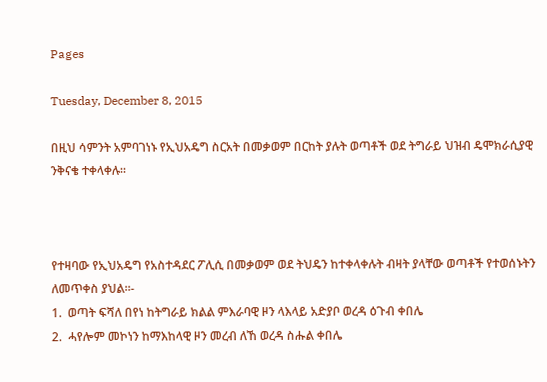Pages

Tuesday, December 8, 2015

በዚህ ሳምንት አምባገነኑ የኢህአዴግ ስርአት በመቃወም በርከት ያሉት ወጣቶች ወደ ትግራይ ህዝብ ዴሞክራሲያዊ ንቅናቄ ተቀላቀሉ።



የተዛባው የኢህአዴግ የአስተዳደር ፖሊሲ በመቃወም ወደ ትህዴን ከተቀላቀሉት ብዛት ያላቸው ወጣቶች የተወሰኑትን ለመጥቀስ ያህል።-
1.  ወጣት ፍሻለ በየነ ከትግራይ ክልል ምእራባዊ ዞን ላእላይ አድያቦ ወረዳ ዕጉብ ቀበሌ
2.  ሓየሎም መኮነን ከማእከላዊ ዞን መረብ ለኸ ወረዳ ስሑል ቀበሌ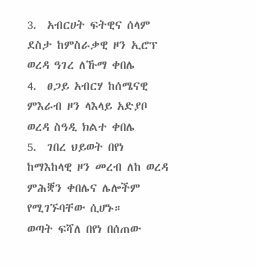3.  አብርሀት ፍትዊና ሰላም ደስታ ከምስራቃዊ ዞን ኢሮፕ ወረዳ ዓገረ ለኹማ ቀበሌ
4.  ፀጋይ አብርሃ ከሰሜናዊ ምእራብ ዞን ላእላይ አድያቦ ወረዳ ስዓዲ ክልተ ቀበሌ
5.  ገበረ ህይወት በየነ ከማእከላዊ ዞን መረብ ለከ ወረዳ ምሕቛን ቀበሌና ሌሎችም የሚገኙባቸው ሲሆኑ።
ወጣት ፍሻለ በየነ በሰጠው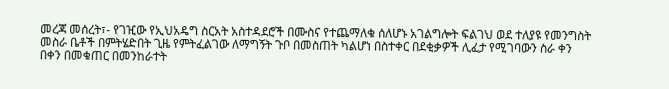መረጃ መሰረት፣- የገዢው የኢህአዴግ ስርአት አስተዳደሮች በሙስና የተጨማለቁ ሰለሆኑ አገልግሎት ፍልገህ ወደ ተለያዩ የመንግስት መስራ ቤቶች በምትሄድበት ጊዜ የምትፈልገው ለማግኝት ጉቦ በመስጠት ካልሆነ በስተቀር በደቂቃዎች ሊፈታ የሚገባውን ስራ ቀን በቀን በመቁጠር በመንከራተት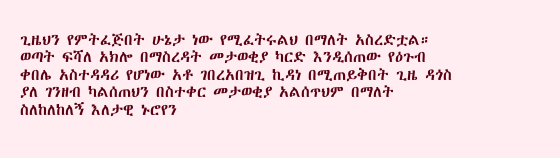ጊዜህን የምትፈጅበት ሁኔታ ነው የሚፈትሩልህ በማለት አስረድቷል።
ወጣት ፍሻለ አክሎ በማስረዳት መታወቂያ ካርድ እንዲሰጠው የዕጉብ ቀበሌ አስተዳዳሪ የሆነው አቶ ገበረአበዝጊ ኪዳነ በሚጠይቅበት ጊዜ ዳጎስ ያለ ገንዘብ ካልሰጠህን በስተቀር መታወቂያ አልሰጥህም በማለት ስለከለከለኝ እለታዊ ኑሮየን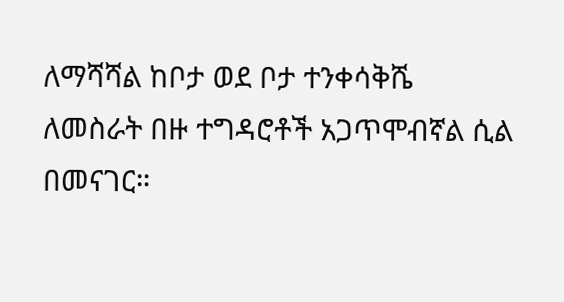ለማሻሻል ከቦታ ወደ ቦታ ተንቀሳቅሼ ለመስራት በዙ ተግዳሮቶች አጋጥሞብኛል ሲል በመናገር።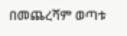በመጨረሻም ወጣቱ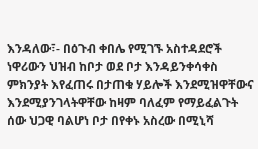እንዳለው፣- በዕጉብ ቀበሌ የሚገኙ አስተዳደሮች ነዋሪውን ህዝብ ከቦታ ወደ ቦታ እንዳይንቀሳቀስ ምክንያት እየፈጠሩ በታጠቁ ሃይሎች እንደሚዝዋቸውና እንደሚያንገላትዋቸው ከዛም ባለፈም የማይፈልጉት ሰው ህጋዊ ባልሆነ ቦታ በየቀኑ አስረው በሚኒሻ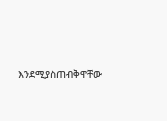እንደሚያስጠብቅዋቸው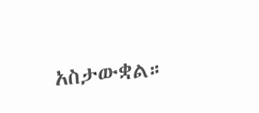አስታውቋል።